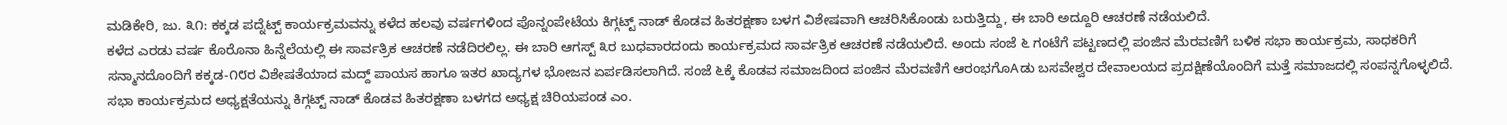ಮಡಿಕೇರಿ, ಜು. ೩೧: ಕಕ್ಕಡ ಪದ್ನೆಟ್ಟ್ ಕಾರ್ಯಕ್ರಮವನ್ನು ಕಳೆದ ಹಲವು ವರ್ಷಗಳಿಂದ ಪೊನ್ನಂಪೇಟೆಯ ಕಿಗ್ಗಟ್ಟ್ ನಾಡ್ ಕೊಡವ ಹಿತರಕ್ಷಣಾ ಬಳಗ ವಿಶೇಷವಾಗಿ ಆಚರಿಸಿಕೊಂಡು ಬರುತ್ತಿದ್ದು, ಈ ಬಾರಿ ಅದ್ದೂರಿ ಆಚರಣೆ ನಡೆಯಲಿದೆ.
ಕಳೆದ ಎರಡು ವರ್ಷ ಕೊರೊನಾ ಹಿನ್ನೆಲೆಯಲ್ಲಿ ಈ ಸಾರ್ವತ್ರಿಕ ಆಚರಣೆ ನಡೆದಿರಲಿಲ್ಲ. ಈ ಬಾರಿ ಆಗಸ್ಟ್ ೩ರ ಬುಧವಾರದಂದು ಕಾರ್ಯಕ್ರಮದ ಸಾರ್ವತ್ರಿಕ ಆಚರಣೆ ನಡೆಯಲಿದೆ. ಅಂದು ಸಂಜೆ ೬ ಗಂಟೆಗೆ ಪಟ್ಟಣದಲ್ಲಿ ಪಂಜಿನ ಮೆರವಣಿಗೆ ಬಳಿಕ ಸಭಾ ಕಾರ್ಯಕ್ರಮ, ಸಾಧಕರಿಗೆ ಸನ್ಮಾನದೊಂದಿಗೆ ಕಕ್ಕಡ-೧೮ರ ವಿಶೇಷತೆಯಾದ ಮದ್ದ್ ಪಾಯಸ ಹಾಗೂ ಇತರ ಖಾದ್ಯಗಳ ಭೋಜನ ಏರ್ಪಡಿಸಲಾಗಿದೆ. ಸಂಜೆ ೬ಕ್ಕೆ ಕೊಡವ ಸಮಾಜದಿಂದ ಪಂಜಿನ ಮೆರವಣಿಗೆ ಆರಂಭಗೊAಡು ಬಸವೇಶ್ವರ ದೇವಾಲಯದ ಪ್ರದಕ್ಷಿಣೆಯೊಂದಿಗೆ ಮತ್ತೆ ಸಮಾಜದಲ್ಲಿ ಸಂಪನ್ನಗೊಳ್ಳಲಿದೆ.
ಸಭಾ ಕಾರ್ಯಕ್ರಮದ ಅಧ್ಯಕ್ಷತೆಯನ್ನು ಕಿಗ್ಗಟ್ಟ್ ನಾಡ್ ಕೊಡವ ಹಿತರಕ್ಷಣಾ ಬಳಗದ ಅಧ್ಯಕ್ಷ ಚಿರಿಯಪಂಡ ಎಂ.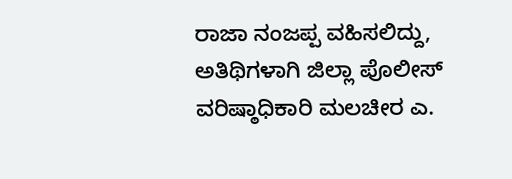ರಾಜಾ ನಂಜಪ್ಪ ವಹಿಸಲಿದ್ದು, ಅತಿಥಿಗಳಾಗಿ ಜಿಲ್ಲಾ ಪೊಲೀಸ್ ವರಿಷ್ಠಾಧಿಕಾರಿ ಮಲಚೀರ ಎ.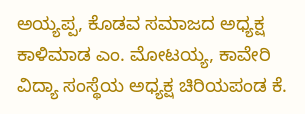ಅಯ್ಯಪ್ಪ, ಕೊಡವ ಸಮಾಜದ ಅಧ್ಯಕ್ಷ ಕಾಳಿಮಾಡ ಎಂ. ಮೋಟಯ್ಯ, ಕಾವೇರಿ ವಿದ್ಯಾ ಸಂಸ್ಥೆಯ ಅಧ್ಯಕ್ಷ ಚಿರಿಯಪಂಡ ಕೆ.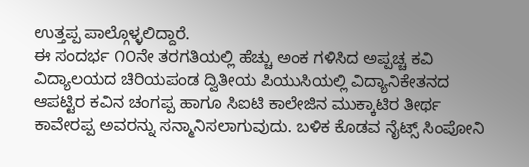ಉತ್ತಪ್ಪ ಪಾಲ್ಗೊಳ್ಳಲಿದ್ದಾರೆ.
ಈ ಸಂದರ್ಭ ೧೦ನೇ ತರಗತಿಯಲ್ಲಿ ಹೆಚ್ಚು ಅಂಕ ಗಳಿಸಿದ ಅಪ್ಪಚ್ಚ ಕವಿ ವಿದ್ಯಾಲಯದ ಚಿರಿಯಪಂಡ ದ್ವಿತೀಯ ಪಿಯುಸಿಯಲ್ಲಿ ವಿದ್ಯಾನಿಕೇತನದ ಆಪಟ್ಟಿರ ಕವಿನ ಚಂಗಪ್ಪ ಹಾಗೂ ಸಿಐಟಿ ಕಾಲೇಜಿನ ಮುಕ್ಕಾಟಿರ ತೀರ್ಥ ಕಾವೇರಪ್ಪ ಅವರನ್ನು ಸನ್ಮಾನಿಸಲಾಗುವುದು. ಬಳಿಕ ಕೊಡವ ನೈಟ್ಸ್ ಸಿಂಪೋನಿ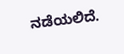ನಡೆಯಲಿದೆ.